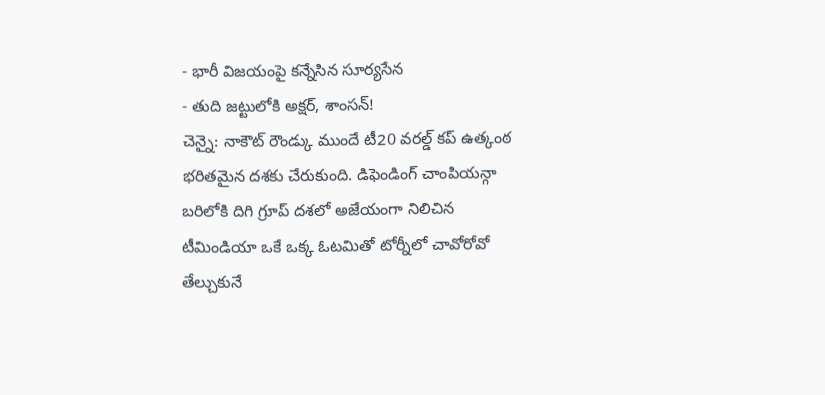- భారీ విజయంపై కన్నేసిన సూర్యసేన
- తుది జట్టులోకి అక్షర్, శాంసన్!
చెన్నై: నాకౌట్ రౌండ్కు ముందే టీ20 వరల్డ్ కప్ ఉత్కంఠ భరితమైన దశకు చేరుకుంది. డిఫెండింగ్ చాంపియన్గా బరిలోకి దిగి గ్రూప్ దశలో అజేయంగా నిలిచిన టీమిండియా ఒకే ఒక్క ఓటమితో టోర్నీలో చావోరోవో తేల్చుకునే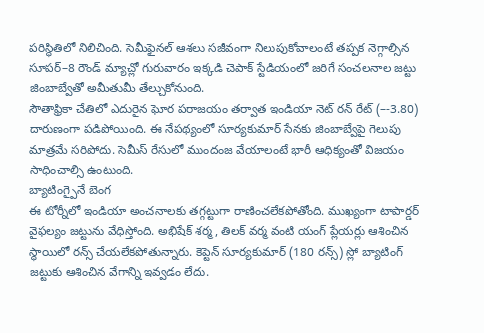పరిస్థితిలో నిలిచింది. సెమీఫైనల్ ఆశలు సజీవంగా నిలుపుకోవాలంటే తప్పక నెగ్గాల్సిన సూపర్–8 రౌండ్ మ్యాచ్లో గురువారం ఇక్కడి చెపాక్ స్టేడియంలో జరిగే సంచలనాల జట్టు జింబాబ్వేతో అమీతుమీ తేల్చుకోనుంది.
సౌతాఫ్రికా చేతిలో ఎదురైన ఘోర పరాజయం తర్వాత ఇండియా నెట్ రన్ రేట్ (–-3.80) దారుణంగా పడిపోయింది. ఈ నేపథ్యంలో సూర్యకుమార్ సేనకు జింబాబ్వేపై గెలుపు మాత్రమే సరిపోదు. సెమీస్ రేసులో ముందంజ వేయాలంటే భారీ ఆధిక్యంతో విజయం సాధించాల్సి ఉంటుంది.
బ్యాటింగ్పైనే బెంగ
ఈ టోర్నీలో ఇండియా అంచనాలకు తగ్గట్టుగా రాణించలేకపోతోంది. ముఖ్యంగా టాపార్డర్ వైఫల్యం జట్టును వేధిస్తోంది. అభిషేక్ శర్మ, తిలక్ వర్మ వంటి యంగ్ ప్లేయర్లు ఆశించిన స్థాయిలో రన్స్ చేయలేకపోతున్నారు. కెప్టెన్ సూర్యకుమార్ (180 రన్స్) స్లో బ్యాటింగ్ జట్టుకు ఆశించిన వేగాన్ని ఇవ్వడం లేదు.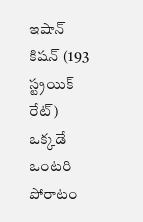ఇషాన్ కిషన్ (193 స్ట్రయిక్ రేట్) ఒక్కడే ఒంటరి పోరాటం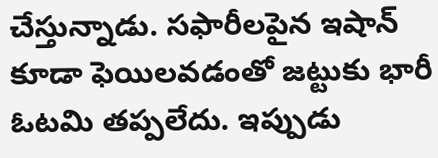చేస్తున్నాడు. సఫారీలపైన ఇషాన్ కూడా ఫెయిలవడంతో జట్టుకు భారీ ఓటమి తప్పలేదు. ఇప్పుడు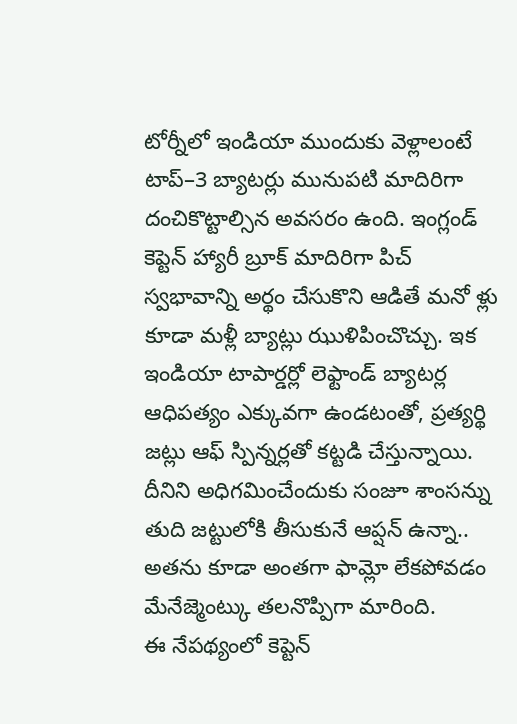టోర్నీలో ఇండియా ముందుకు వెళ్లాలంటే టాప్–3 బ్యాటర్లు మునుపటి మాదిరిగా దంచికొట్టాల్సిన అవసరం ఉంది. ఇంగ్లండ్ కెప్టెన్ హ్యారీ బ్రూక్ మాదిరిగా పిచ్ స్వభావాన్ని అర్థం చేసుకొని ఆడితే మనో ళ్లు కూడా మళ్లీ బ్యాట్లు ఝుళిపించొచ్చు. ఇక ఇండియా టాపార్డర్లో లెఫ్టాండ్ బ్యాటర్ల ఆధిపత్యం ఎక్కువగా ఉండటంతో, ప్రత్యర్థి జట్లు ఆఫ్ స్పిన్నర్లతో కట్టడి చేస్తున్నాయి. దీనిని అధిగమించేందుకు సంజూ శాంసన్ను తుది జట్టులోకి తీసుకునే ఆప్షన్ ఉన్నా.. అతను కూడా అంతగా ఫామ్లో లేకపోవడం మేనేజ్మెంట్కు తలనొప్పిగా మారింది.
ఈ నేపథ్యంలో కెప్టెన్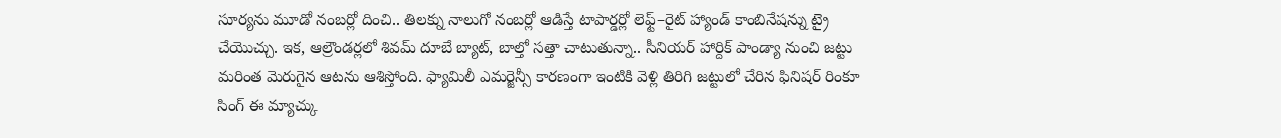సూర్యను మూడో నంబర్లో దించి.. తిలక్ను నాలుగో నంబర్లో ఆడిస్తే టాపార్డర్లో లెఫ్ట్–రైట్ హ్యాండ్ కాంబినేషన్ను ట్రై చేయొచ్చు. ఇక, ఆల్రౌండర్లలో శివమ్ దూబే బ్యాట్, బాల్తో సత్తా చాటుతున్నా.. సీనియర్ హార్దిక్ పాండ్యా నుంచి జట్టు మరింత మెరుగైన ఆటను ఆశిస్తోంది. ఫ్యామిలీ ఎమర్జెన్సీ కారణంగా ఇంటికి వెళ్లి తిరిగి జట్టులో చేరిన ఫినిషర్ రింకూ సింగ్ ఈ మ్యాచ్కు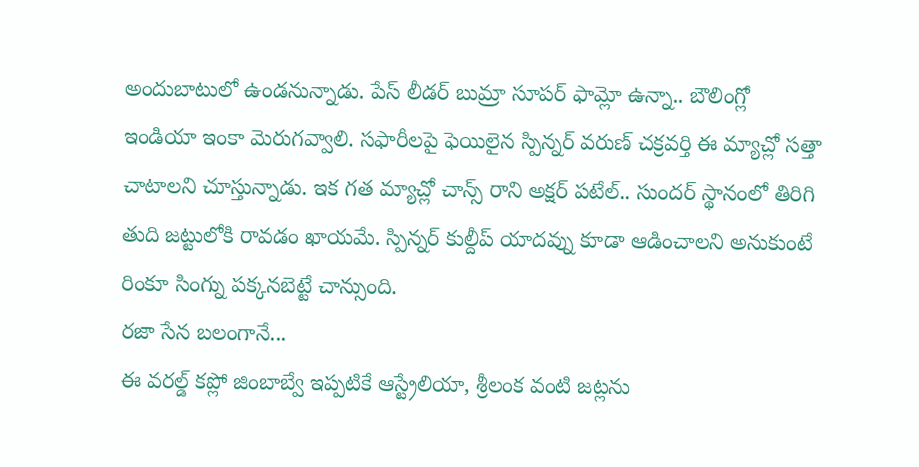అందుబాటులో ఉండనున్నాడు. పేస్ లీడర్ బుమ్రా సూపర్ ఫామ్లో ఉన్నా.. బౌలింగ్లో ఇండియా ఇంకా మెరుగవ్వాలి. సఫారీలపై ఫెయిలైన స్పిన్నర్ వరుణ్ చక్రవర్తి ఈ మ్యాచ్లో సత్తా చాటాలని చూస్తున్నాడు. ఇక గత మ్యాచ్లో చాన్స్ రాని అక్షర్ పటేల్.. సుందర్ స్థానంలో తిరిగి తుది జట్టులోకి రావడం ఖాయమే. స్పిన్నర్ కుల్దీప్ యాదవ్ను కూడా ఆడించాలని అనుకుంటే రింకూ సింగ్ను పక్కనబెట్టే చాన్సుంది.
రజా సేన బలంగానే...
ఈ వరల్డ్ కప్లో జింబాబ్వే ఇప్పటికే ఆస్ట్రేలియా, శ్రీలంక వంటి జట్లను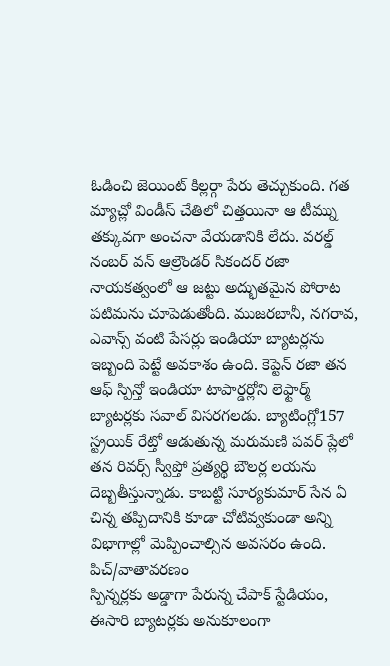ఓడించి జెయింట్ కిల్లర్గా పేరు తెచ్చుకుంది. గత మ్యాచ్లో విండీస్ చేతిలో చిత్తయినా ఆ టీమ్ను తక్కువగా అంచనా వేయడానికి లేదు. వరల్డ్ నంబర్ వన్ ఆల్రౌండర్ సికందర్ రజా నాయకత్వంలో ఆ జట్టు అద్భుతమైన పోరాట పటిమను చూపెడుతోంది. ముజరబానీ, నగరావ, ఎవాన్స్ వంటి పేసర్లు ఇండియా బ్యాటర్లను ఇబ్బంది పెట్టే అవకాశం ఉంది. కెప్టెన్ రజా తన ఆఫ్ స్పిన్తో ఇండియా టాపార్డర్లోని లెఫ్టార్మ్ బ్యాటర్లకు సవాల్ విసరగలడు. బ్యాటింగ్లో157 స్ట్రయిక్ రేట్తో ఆడుతున్న మరుమణి పవర్ ప్లేలో తన రివర్స్ స్వీప్తో ప్రత్యర్థి బౌలర్ల లయను దెబ్బతీస్తున్నాడు. కాబట్టి సూర్యకుమార్ సేన ఏ చిన్న తప్పిదానికి కూడా చోటివ్వకుండా అన్ని విభాగాల్లో మెప్పించాల్సిన అవసరం ఉంది.
పిచ్/వాతావరణం
స్పిన్నర్లకు అడ్డాగా పేరున్న చేపాక్ స్టేడియం, ఈసారి బ్యాటర్లకు అనుకూలంగా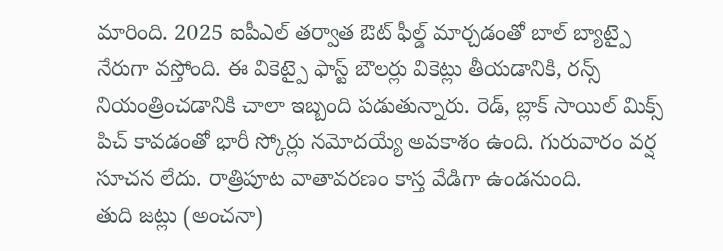మారింది. 2025 ఐపీఎల్ తర్వాత ఔట్ ఫీల్డ్ మార్చడంతో బాల్ బ్యాట్పై నేరుగా వస్తోంది. ఈ వికెట్పై ఫాస్ట్ బౌలర్లు వికెట్లు తీయడానికి, రన్స్ నియంత్రించడానికి చాలా ఇబ్బంది పడుతున్నారు. రెడ్, బ్లాక్ సాయిల్ మిక్స్ పిచ్ కావడంతో భారీ స్కోర్లు నమోదయ్యే అవకాశం ఉంది. గురువారం వర్ష సూచన లేదు. రాత్రిపూట వాతావరణం కాస్త వేడిగా ఉండనుంది.
తుది జట్లు (అంచనా)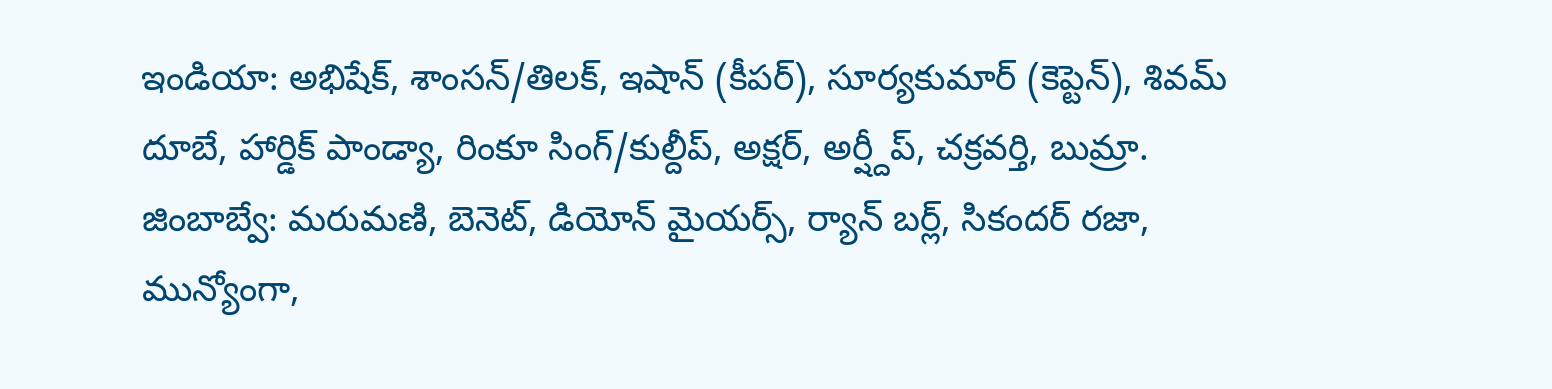ఇండియా: అభిషేక్, శాంసన్/తిలక్, ఇషాన్ (కీపర్), సూర్యకుమార్ (కెప్టెన్), శివమ్ దూబే, హార్డిక్ పాండ్యా, రింకూ సింగ్/కుల్దీప్, అక్షర్, అర్ష్దీప్, చక్రవర్తి, బుమ్రా.
జింబాబ్వే: మరుమణి, బెనెట్, డియోన్ మైయర్స్, ర్యాన్ బర్ల్, సికందర్ రజా, మున్యోంగా,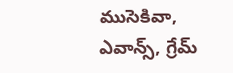ముసెకివా, ఎవాన్స్, గ్రేమ్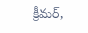క్రీమర్,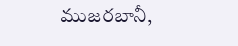ముజరబానీ,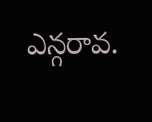ఎన్గరావ.